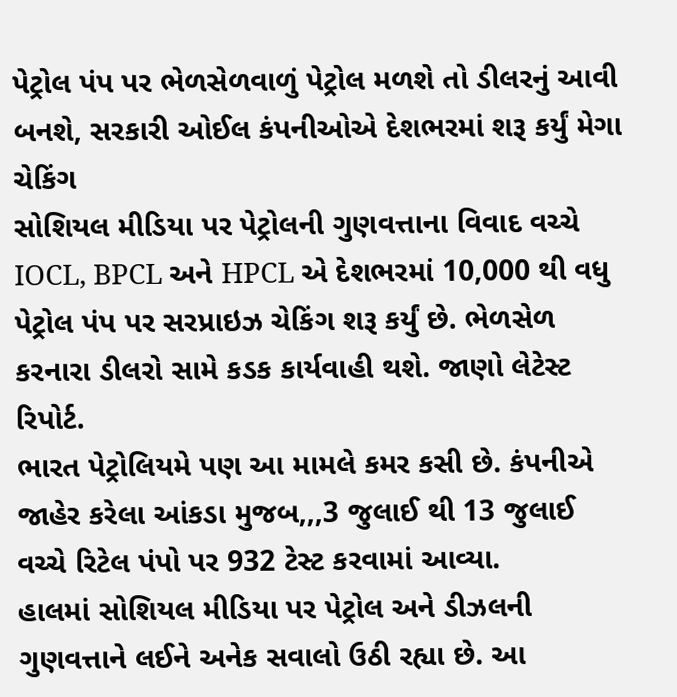પેટ્રોલ પંપ પર ભેળસેળવાળું પેટ્રોલ મળશે તો ડીલરનું આવી બનશે, સરકારી ઓઈલ કંપનીઓએ દેશભરમાં શરૂ કર્યું મેગા ચેકિંગ
સોશિયલ મીડિયા પર પેટ્રોલની ગુણવત્તાના વિવાદ વચ્ચે IOCL, BPCL અને HPCL એ દેશભરમાં 10,000 થી વધુ પેટ્રોલ પંપ પર સરપ્રાઇઝ ચેકિંગ શરૂ કર્યું છે. ભેળસેળ કરનારા ડીલરો સામે કડક કાર્યવાહી થશે. જાણો લેટેસ્ટ રિપોર્ટ.
ભારત પેટ્રોલિયમે પણ આ મામલે કમર કસી છે. કંપનીએ જાહેર કરેલા આંકડા મુજબ,,,3 જુલાઈ થી 13 જુલાઈ વચ્ચે રિટેલ પંપો પર 932 ટેસ્ટ કરવામાં આવ્યા.
હાલમાં સોશિયલ મીડિયા પર પેટ્રોલ અને ડીઝલની ગુણવત્તાને લઈને અનેક સવાલો ઉઠી રહ્યા છે. આ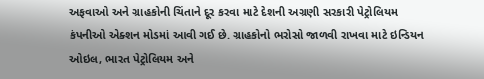અફવાઓ અને ગ્રાહકોની ચિંતાને દૂર કરવા માટે દેશની અગ્રણી સરકારી પેટ્રોલિયમ કંપનીઓ એક્શન મોડમાં આવી ગઈ છે. ગ્રાહકોનો ભરોસો જાળવી રાખવા માટે ઇન્ડિયન ઓઇલ, ભારત પેટ્રોલિયમ અને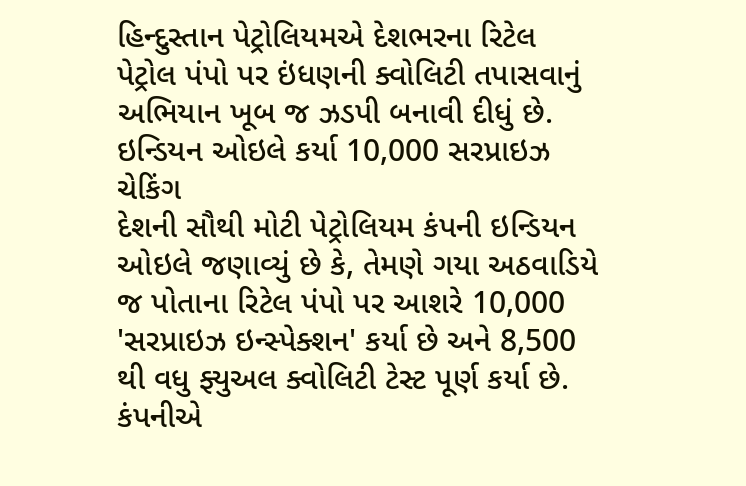હિન્દુસ્તાન પેટ્રોલિયમએ દેશભરના રિટેલ પેટ્રોલ પંપો પર ઇંધણની ક્વોલિટી તપાસવાનું અભિયાન ખૂબ જ ઝડપી બનાવી દીધું છે.
ઇન્ડિયન ઓઇલે કર્યા 10,000 સરપ્રાઇઝ ચેકિંગ
દેશની સૌથી મોટી પેટ્રોલિયમ કંપની ઇન્ડિયન ઓઇલે જણાવ્યું છે કે, તેમણે ગયા અઠવાડિયે જ પોતાના રિટેલ પંપો પર આશરે 10,000 'સરપ્રાઇઝ ઇન્સ્પેક્શન' કર્યા છે અને 8,500 થી વધુ ફ્યુઅલ ક્વોલિટી ટેસ્ટ પૂર્ણ કર્યા છે. કંપનીએ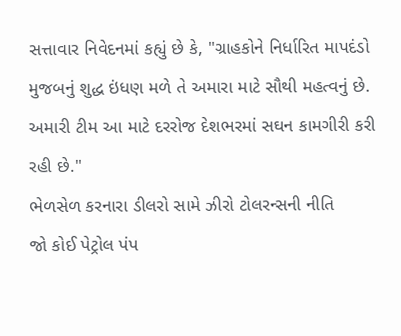સત્તાવાર નિવેદનમાં કહ્યું છે કે, "ગ્રાહકોને નિર્ધારિત માપદંડો મુજબનું શુદ્ધ ઇંધણ મળે તે અમારા માટે સૌથી મહત્વનું છે. અમારી ટીમ આ માટે દરરોજ દેશભરમાં સઘન કામગીરી કરી રહી છે."
ભેળસેળ કરનારા ડીલરો સામે ઝીરો ટોલરન્સની નીતિ
જો કોઈ પેટ્રોલ પંપ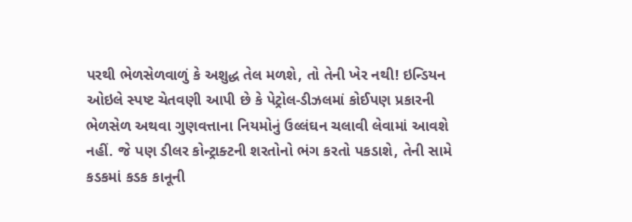પરથી ભેળસેળવાળું કે અશુદ્ધ તેલ મળશે, તો તેની ખેર નથી! ઇન્ડિયન ઓઇલે સ્પષ્ટ ચેતવણી આપી છે કે પેટ્રોલ-ડીઝલમાં કોઈપણ પ્રકારની ભેળસેળ અથવા ગુણવત્તાના નિયમોનું ઉલ્લંઘન ચલાવી લેવામાં આવશે નહીં. જે પણ ડીલર કોન્ટ્રાક્ટની શરતોનો ભંગ કરતો પકડાશે, તેની સામે કડકમાં કડક કાનૂની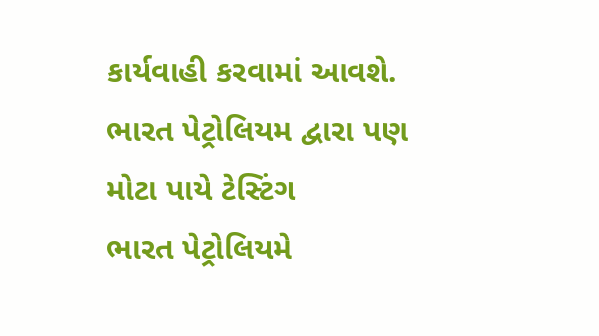કાર્યવાહી કરવામાં આવશે.
ભારત પેટ્રોલિયમ દ્વારા પણ મોટા પાયે ટેસ્ટિંગ
ભારત પેટ્રોલિયમે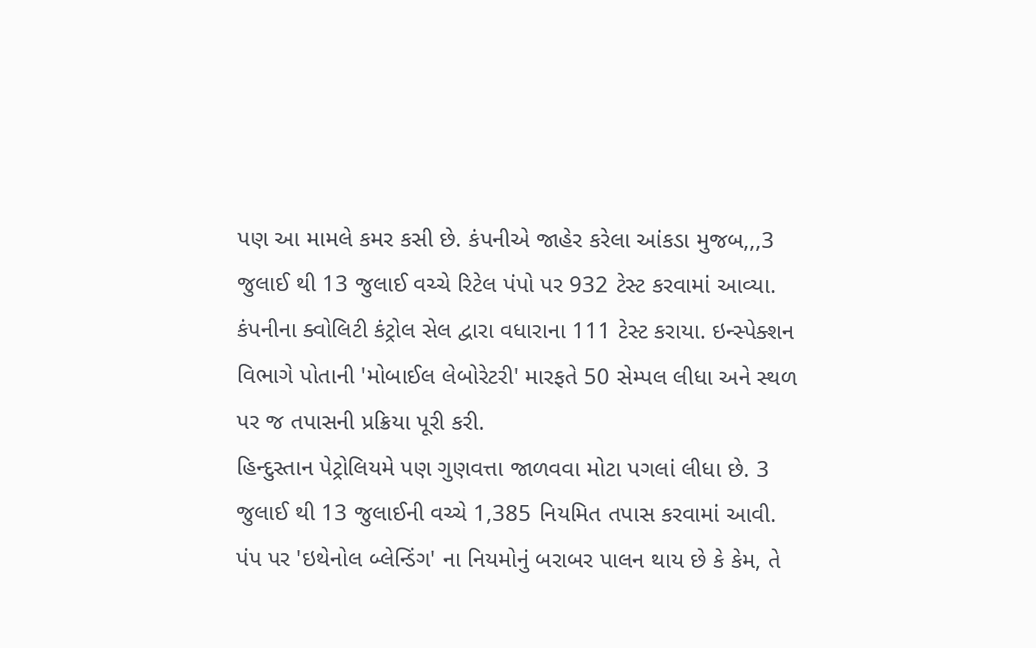પણ આ મામલે કમર કસી છે. કંપનીએ જાહેર કરેલા આંકડા મુજબ,,,3 જુલાઈ થી 13 જુલાઈ વચ્ચે રિટેલ પંપો પર 932 ટેસ્ટ કરવામાં આવ્યા. કંપનીના ક્વોલિટી કંટ્રોલ સેલ દ્વારા વધારાના 111 ટેસ્ટ કરાયા. ઇન્સ્પેક્શન વિભાગે પોતાની 'મોબાઈલ લેબોરેટરી' મારફતે 50 સેમ્પલ લીધા અને સ્થળ પર જ તપાસની પ્રક્રિયા પૂરી કરી.
હિન્દુસ્તાન પેટ્રોલિયમે પણ ગુણવત્તા જાળવવા મોટા પગલાં લીધા છે. 3 જુલાઈ થી 13 જુલાઈની વચ્ચે 1,385 નિયમિત તપાસ કરવામાં આવી. પંપ પર 'ઇથેનોલ બ્લેન્ડિંગ' ના નિયમોનું બરાબર પાલન થાય છે કે કેમ, તે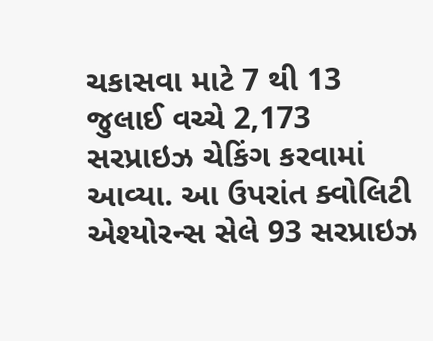ચકાસવા માટે 7 થી 13 જુલાઈ વચ્ચે 2,173 સરપ્રાઇઝ ચેકિંગ કરવામાં આવ્યા. આ ઉપરાંત ક્વોલિટી એશ્યોરન્સ સેલે 93 સરપ્રાઇઝ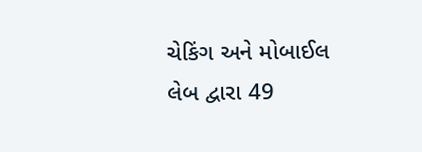ચેકિંગ અને મોબાઈલ લેબ દ્વારા 49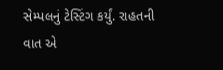સેમ્પલનું ટેસ્ટિંગ કર્યું. રાહતની વાત એ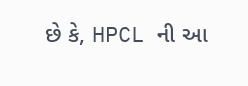છે કે, HPCL ની આ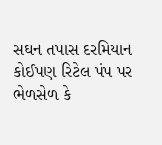સઘન તપાસ દરમિયાન કોઈપણ રિટેલ પંપ પર ભેળસેળ કે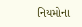નિયમોના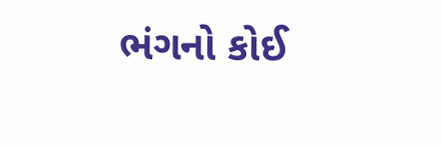ભંગનો કોઈ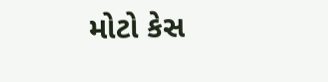મોટો કેસ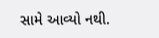સામે આવ્યો નથી.